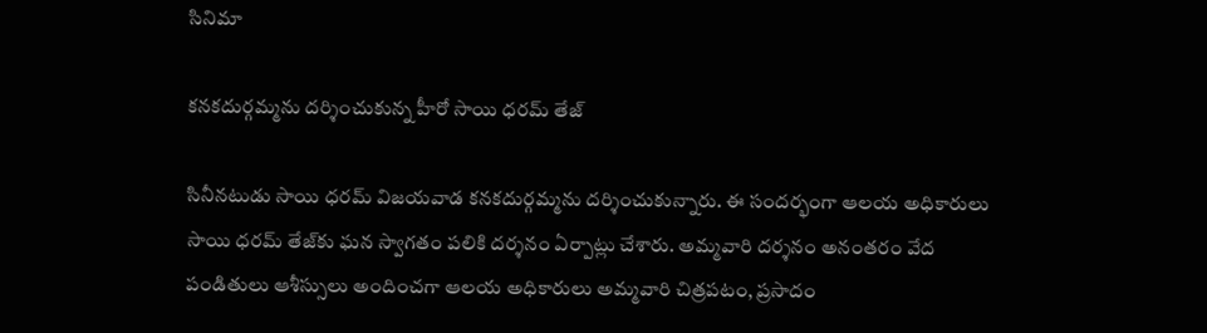సినిమా

కనకదుర్గమ్మను దర్శించుకున్న హీరో సాయి ధరమ్ తేజ్

సినీనటుడు సాయి ధరమ్ విజయవాడ కనకదుర్గమ్మను దర్శించుకున్నారు. ఈ సందర్భంగా ఆలయ అధికారులు సాయి ధరమ్ తేజ్‌కు ఘన స్వాగతం పలికి దర్శనం ఏర్పాట్లు చేశారు. అమ్మవారి దర్శనం అనంతరం వేద పండితులు ఆశీస్సులు అందించగా ఆలయ అధికారులు అమ్మవారి చిత్రపటం, ప్రసాదం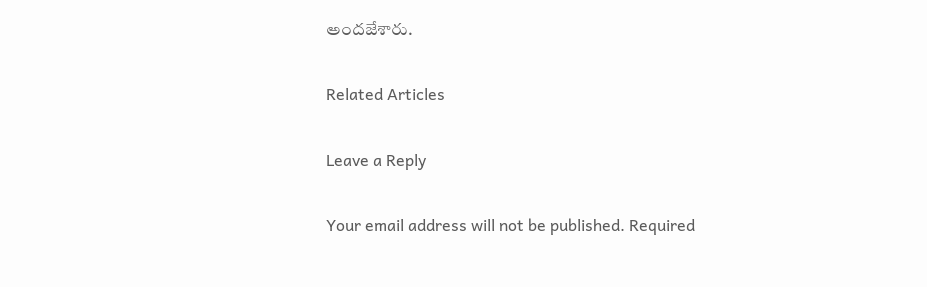అందజేశారు.

Related Articles

Leave a Reply

Your email address will not be published. Required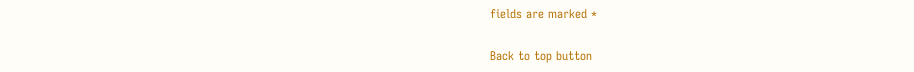fields are marked *

Back to top button